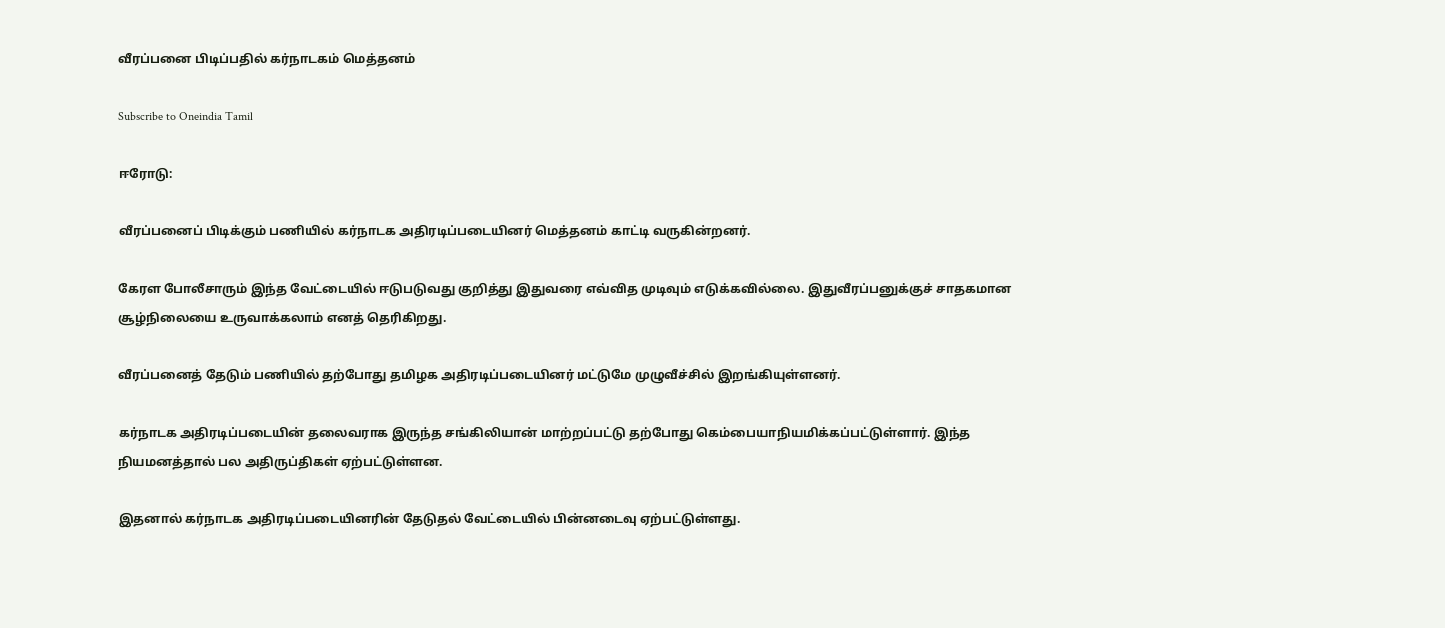வீரப்பனை பிடிப்பதில் கர்நாடகம் மெத்தனம்

Subscribe to Oneindia Tamil

ஈரோடு:

வீரப்பனைப் பிடிக்கும் பணியில் கர்நாடக அதிரடிப்படையினர் மெத்தனம் காட்டி வருகின்றனர்.

கேரள போலீசாரும் இந்த வேட்டையில் ஈடுபடுவது குறித்து இதுவரை எவ்வித முடிவும் எடுக்கவில்லை. இதுவீரப்பனுக்குச் சாதகமான சூழ்நிலையை உருவாக்கலாம் எனத் தெரிகிறது.

வீரப்பனைத் தேடும் பணியில் தற்போது தமிழக அதிரடிப்படையினர் மட்டுமே முழுவீச்சில் இறங்கியுள்ளனர்.

கர்நாடக அதிரடிப்படையின் தலைவராக இருந்த சங்கிலியான் மாற்றப்பட்டு தற்போது கெம்பையாநியமிக்கப்பட்டுள்ளார். இந்த நியமனத்தால் பல அதிருப்திகள் ஏற்பட்டுள்ளன.

இதனால் கர்நாடக அதிரடிப்படையினரின் தேடுதல் வேட்டையில் பின்னடைவு ஏற்பட்டுள்ளது.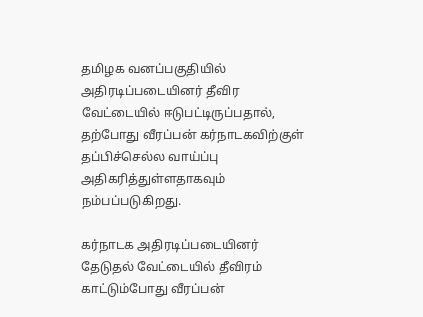தமிழக வனப்பகுதியில் அதிரடிப்படையினர் தீவிர வேட்டையில் ஈடுபட்டிருப்பதால், தற்போது வீரப்பன் கர்நாடகவிற்குள் தப்பிச்செல்ல வாய்ப்பு அதிகரித்துள்ளதாகவும் நம்பப்படுகிறது.

கர்நாடக அதிரடிப்படையினர் தேடுதல் வேட்டையில் தீவிரம் காட்டும்போது வீரப்பன்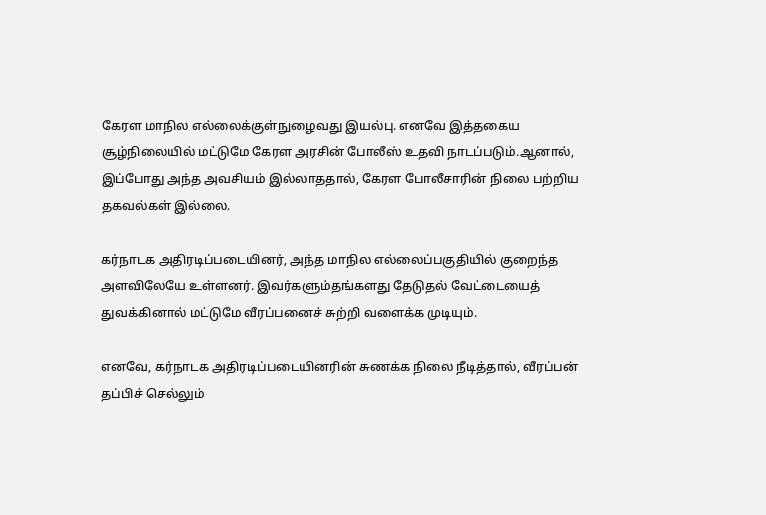கேரள மாநில எல்லைக்குள்நுழைவது இயல்பு. எனவே இத்தகைய சூழ்நிலையில் மட்டுமே கேரள அரசின் போலீஸ் உதவி நாடப்படும்.ஆனால், இப்போது அந்த அவசியம் இல்லாததால், கேரள போலீசாரின் நிலை பற்றிய தகவல்கள் இல்லை.

கர்நாடக அதிரடிப்படையினர், அந்த மாநில எல்லைப்பகுதியில் குறைந்த அளவிலேயே உள்ளனர். இவர்களும்தங்களது தேடுதல் வேட்டையைத் துவக்கினால் மட்டுமே வீரப்பனைச் சுற்றி வளைக்க முடியும்.

எனவே, கர்நாடக அதிரடிப்படையினரின் சுணக்க நிலை நீடித்தால், வீரப்பன் தப்பிச் செல்லும்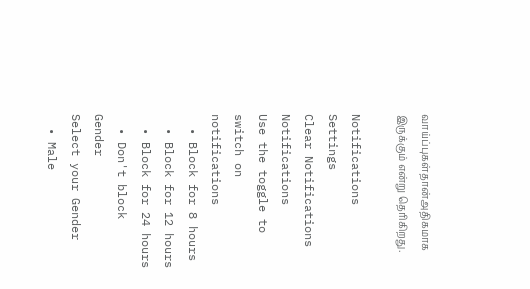வாய்ப்புகள்தான்அதிகமாக இருக்கும் என்று தெரிகிறது.

Notifications
Settings
Clear Notifications
Notifications
Use the toggle to switch on notifications
  • Block for 8 hours
  • Block for 12 hours
  • Block for 24 hours
  • Don't block
Gender
Select your Gender
  • Male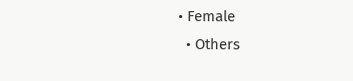• Female
  • Others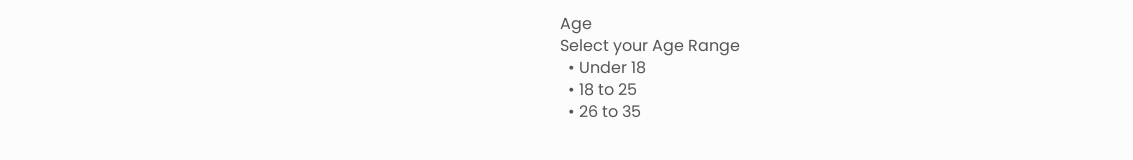Age
Select your Age Range
  • Under 18
  • 18 to 25
  • 26 to 35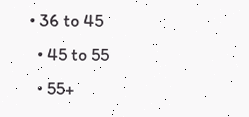• 36 to 45
  • 45 to 55
  • 55+